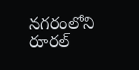నగరంలోని రూరల్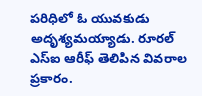పరిధిలో ఓ యువకుడు అదృశ్యమయ్యాడు. రూరల్ ఎస్ఐ ఆరీఫ్ తెలిపిన వివరాల ప్రకారం.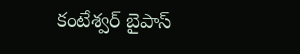కంటేశ్వర్ బైపాస్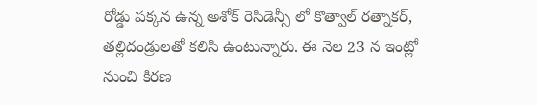రోడ్డు పక్కన ఉన్న అశోక్ రెసిడెన్సీ లో కొత్వాల్ రత్నాకర్, తల్లిదండ్రులతో కలిసి ఉంటున్నారు. ఈ నెల 23 న ఇంట్లో నుంచి కిరణ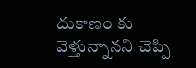దుకాణం కు వెళ్తున్నానని చెప్పి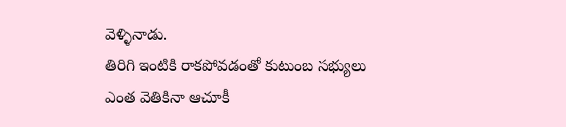వెళ్ళినాడు.
తిరిగి ఇంటికి రాకపోవడంతో కుటుంబ సభ్యులు ఎంత వెతికినా ఆచూకీ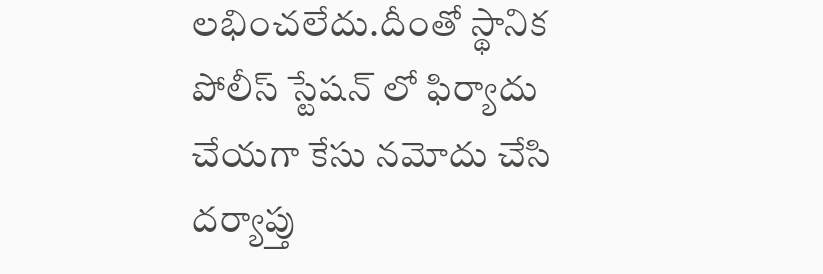లభించలేదు.దీంతో స్థానిక పోలీస్ స్టేషన్ లో ఫిర్యాదు చేయగా కేసు నమోదు చేసి దర్యాప్తు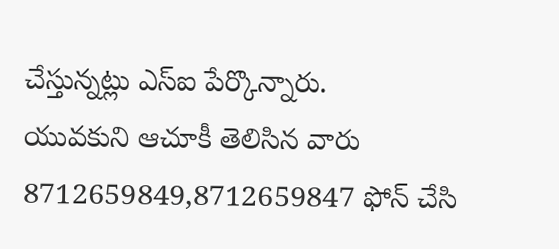చేస్తున్నట్లు ఎస్ఐ పేర్కొన్నారు.
యువకుని ఆచూకీ తెలిసిన వారు 8712659849,8712659847 ఫోన్ చేసి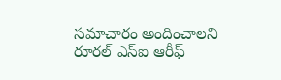సమాచారం అందించాలని రూరల్ ఎస్ఐ ఆరీఫ్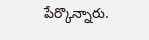పేర్కొన్నారు.